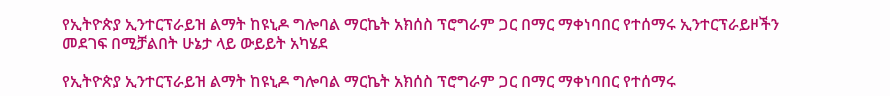የኢትዮጵያ ኢንተርፕራይዝ ልማት ከዩኒዶ ግሎባል ማርኬት አክሰስ ፕሮግራም ጋር በማር ማቀነባበር የተሰማሩ ኢንተርፕራይዞችን መደገፍ በሚቻልበት ሁኔታ ላይ ውይይት አካሄደ

የኢትዮጵያ ኢንተርፕራይዝ ልማት ከዩኒዶ ግሎባል ማርኬት አክሰስ ፕሮግራም ጋር በማር ማቀነባበር የተሰማሩ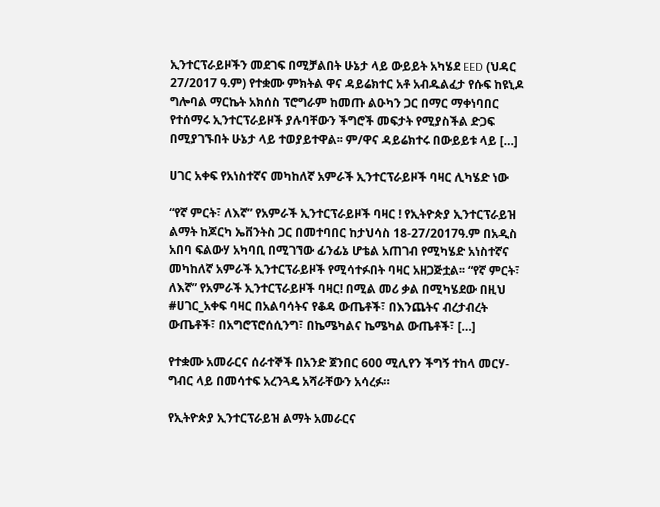ኢንተርፕራይዞችን መደገፍ በሚቻልበት ሁኔታ ላይ ውይይት አካሄደ EED (ህዳር 27/2017 ዓ.ም) የተቋሙ ምክትል ዋና ዳይሬክተር አቶ አብዱልፈታ የሱፍ ከዩኒዶ ግሎባል ማርኬት አክሰስ ፕሮግራም ከመጡ ልዑካን ጋር በማር ማቀነባበር የተሰማሩ ኢንተርፕራይዞች ያሉባቸውን ችግሮች መፍታት የሚያስችል ድጋፍ በሚያገኙበት ሁኔታ ላይ ተወያይተዋል፡፡ ም/ዋና ዳይሬክተሩ በውይይቱ ላይ […]

ሀገር አቀፍ የአነስተኛና መካከለኛ አምራች ኢንተርፕራይዞች ባዛር ሊካሄድ ነው

“የኛ ምርት፣ ለእኛ” የአምራች ኢንተርፕራይዞች ባዛር ! የኢትዮጵያ ኢንተርፕራይዝ ልማት ከጆርካ ኤቨንትስ ጋር በመተባበር ከታህሳስ 18-27/2017ዓ.ም በአዲስ አበባ ፍልውሃ አካባቢ በሚገኘው ፊንፊኔ ሆቴል አጠገብ የሚካሄድ አነስተኛና መካከለኛ አምራች ኢንተርፕራይዞች የሚሳተፉበት ባዛር አዘጋጅቷል፡፡ “የኛ ምርት፣ ለእኛ” የአምራች ኢንተርፕራይዞች ባዛር! በሚል መሪ ቃል በሚካሄደው በዚህ #ሀገር_አቀፍ ባዛር በአልባሳትና የቆዳ ውጤቶች፣ በእንጨትና ብረታብረት ውጤቶች፣ በአግሮፕሮሰሲንግ፣ በኬሜካልና ኬሜካል ውጤቶች፣ […]

የተቋሙ አመራርና ሰራተኞች በአንድ ጀንበር 600 ሚሊየን ችግኝ ተከላ መርሃ-ግብር ላይ በመሳተፍ አረንጓዴ አሻራቸውን አሳረፉ።

የኢትዮጵያ ኢንተርፕራይዝ ልማት አመራርና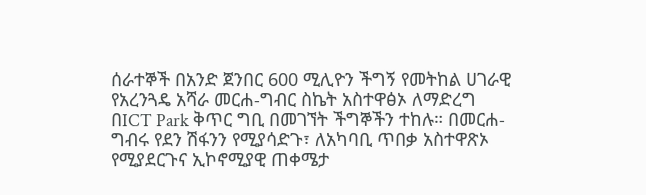ሰራተኞች በአንድ ጀንበር 600 ሚሊዮን ችግኝ የመትከል ሀገራዊ የአረንጓዴ አሻራ መርሐ-ግብር ስኬት አስተዋፅኦ ለማድረግ በICT Park ቅጥር ግቢ በመገኘት ችግኞችን ተከሉ። በመርሐ-ግብሩ የደን ሽፋንን የሚያሳድጉ፣ ለአካባቢ ጥበቃ አስተዋጽኦ የሚያደርጉና ኢኮኖሚያዊ ጠቀሜታ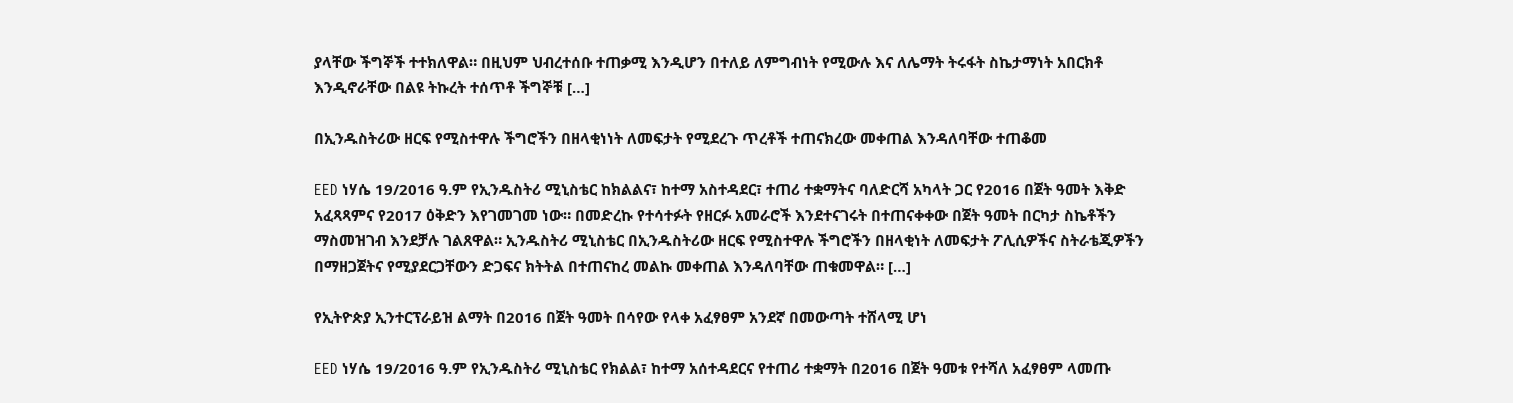ያላቸው ችግኞች ተተክለዋል። በዚህም ህብረተሰቡ ተጠቃሚ እንዲሆን በተለይ ለምግብነት የሚውሉ እና ለሌማት ትሩፋት ስኬታማነት አበርክቶ እንዲኖራቸው በልዩ ትኩረት ተሰጥቶ ችግኞቹ […]

በኢንዱስትሪው ዘርፍ የሚስተዋሉ ችግሮችን በዘላቂነነት ለመፍታት የሚደረጉ ጥረቶች ተጠናክረው መቀጠል እንዳለባቸው ተጠቆመ

EED ነሃሴ 19/2016 ዓ.ም የኢንዱስትሪ ሚኒስቴር ከክልልና፣ ከተማ አስተዳደር፣ ተጠሪ ተቋማትና ባለድርሻ አካላት ጋር የ2016 በጀት ዓመት እቅድ አፈጻጻምና የ2017 ዕቅድን እየገመገመ ነው። በመድረኩ የተሳተፉት የዘርፉ አመራሮች እንደተናገሩት በተጠናቀቀው በጀት ዓመት በርካታ ስኬቶችን ማስመዝገብ እንደቻሉ ገልጸዋል። ኢንዱስትሪ ሚኒስቴር በኢንዱስትሪው ዘርፍ የሚስተዋሉ ችግሮችን በዘላቂነት ለመፍታት ፖሊሲዎችና ስትራቴጂዎችን በማዘጋጀትና የሚያደርጋቸውን ድጋፍና ክትትል በተጠናከረ መልኩ መቀጠል እንዳለባቸው ጠቁመዋል። […]

የኢትዮጵያ ኢንተርፕራይዝ ልማት በ2016 በጀት ዓመት በሳየው የላቀ አፈፃፀም አንደኛ በመውጣት ተሸላሚ ሆነ

EED ነሃሴ 19/2016 ዓ.ም የኢንዱስትሪ ሚኒስቴር የክልል፣ ከተማ አሰተዳደርና የተጠሪ ተቋማት በ2016 በጀት ዓመቱ የተሻለ አፈፃፀም ላመጡ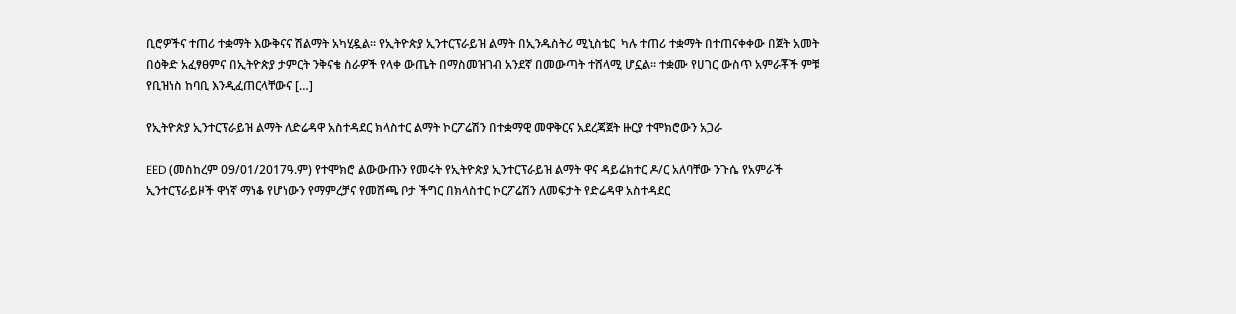ቢሮዎችና ተጠሪ ተቋማት እውቅናና ሽልማት አካሂዷል። የኢትዮጵያ ኢንተርፕራይዝ ልማት በኢንዱስትሪ ሚኒስቴር  ካሉ ተጠሪ ተቋማት በተጠናቀቀው በጀት አመት በዕቅድ አፈፃፀምና በኢትዮጵያ ታምርት ንቅናቄ ስራዎች የላቀ ውጤት በማስመዝገብ አንደኛ በመውጣት ተሸላሚ ሆኗል። ተቋሙ የሀገር ውስጥ አምራቾች ምቹ የቢዝነስ ከባቢ እንዲፈጠርላቸውና […]

የኢትዮጵያ ኢንተርፕራይዝ ልማት ለድሬዳዋ አስተዳደር ክላስተር ልማት ኮርፖሬሽን በተቋማዊ መዋቅርና አደረጃጀት ዙርያ ተሞክሮውን አጋራ

EED (መስከረም 09/01/2017ዓ.ም) የተሞክሮ ልውውጡን የመሩት የኢትዮጵያ ኢንተርፕራይዝ ልማት ዋና ዳይሬክተር ዶ/ር አለባቸው ንጉሴ የአምራች ኢንተርፕራይዞች ዋነኛ ማነቆ የሆነውን የማምረቻና የመሸጫ ቦታ ችግር በክላስተር ኮርፖሬሽን ለመፍታት የድሬዳዋ አስተዳደር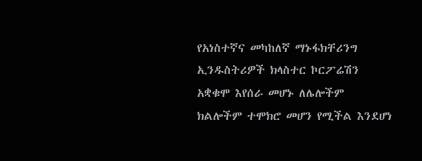የአነስተኛና መካከለኛ ማኑፋክቸሪንግ ኢንዱስትሪዎች ክላስተር ኮርፖሬሽን አቋቁሞ እየሰራ መሆኑ ለሌሎችም ክልሎችም ተሞክሮ መሆን የሚችል እንደሆነ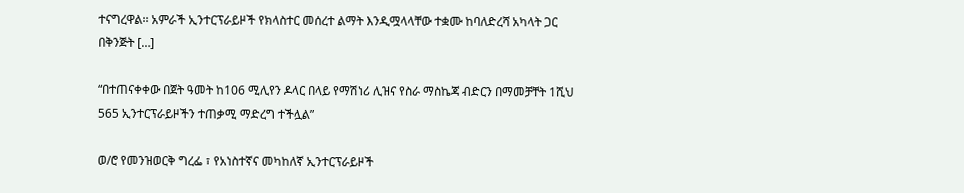ተናግረዋል፡፡ አምራች ኢንተርፕራይዞች የክላስተር መሰረተ ልማት እንዲሟላላቸው ተቋሙ ከባለድረሻ አካላት ጋር በቅንጅት […]

“በተጠናቀቀው በጀት ዓመት ከ106 ሚሊየን ዶላር በላይ የማሽነሪ ሊዝና የስራ ማስኬጃ ብድርን በማመቻቸት 1ሺህ 565 ኢንተርፕራይዞችን ተጠቃሚ ማድረግ ተችሏል”

ወ/ሮ የመንዝወርቅ ግረፌ ፣ የአነስተኛና መካከለኛ ኢንተርፕራይዞች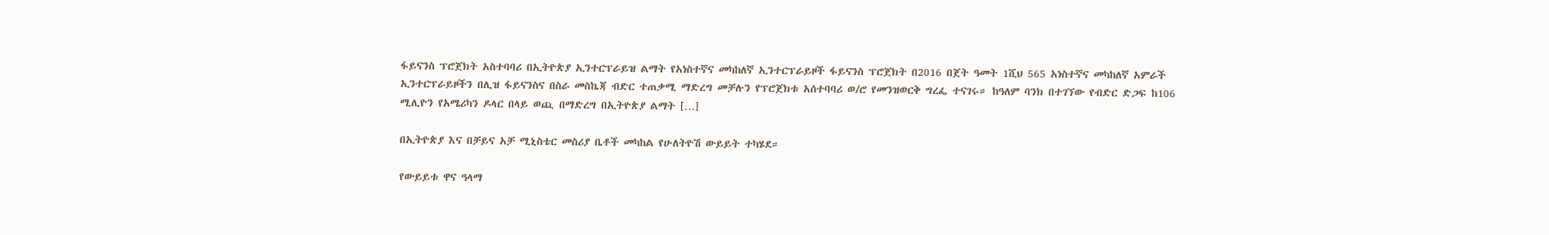ፋይናንስ ፕሮጀክት አስተባባሪ በኢትዮጵያ ኢንተርፕራይዝ ልማት የአነስተኛና መካከለኛ ኢንተርፕራይዞች ፋይናንስ ፕሮጀክት በ2016 በጀት ዓመት 1ሺህ 565 አነስተኛና መካከለኛ አምራች ኢንተርፕራይዞችን በሊዝ ፋይናንስና በስራ መስኬጃ ብድር ተጠቃሚ ማድረግ መቻሉን የፕሮጀክቱ አሰተባባሪ ወ/ሮ የመንዝወርቅ ግረፌ ተናገሩ። ከዓለም ባንክ በተገኘው የብድር ድጋፍ ከ106 ሚሊዮን የአሜሪካን ዶላር በላይ ወጪ በማድረግ በኢትዮጵያ ልማት […]

በኢትዮጵያ እና በቻይና አቻ ሚኒስቴር መስሪያ ቤቶች መካከል የሁለትዮሽ ውይይት ተካሄደ።

የውይይቱ ዋና ዓላማ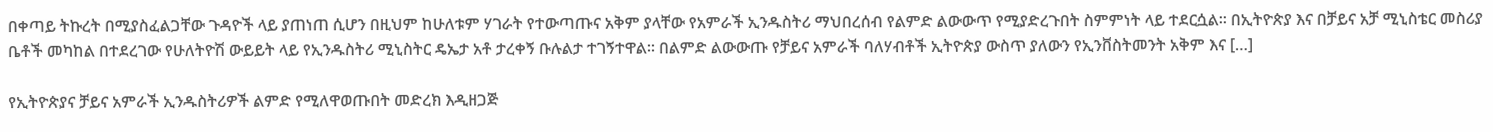በቀጣይ ትኩረት በሚያስፈልጋቸው ጉዳዮች ላይ ያጠነጠ ሲሆን በዚህም ከሁለቱም ሃገራት የተውጣጡና አቅም ያላቸው የአምራች ኢንዱስትሪ ማህበረሰብ የልምድ ልውውጥ የሚያድረጉበት ስምምነት ላይ ተደርሷል። በኢትዮጵያ እና በቻይና አቻ ሚኒስቴር መስሪያ ቤቶች መካከል በተደረገው የሁለትዮሽ ውይይት ላይ የኢንዱስትሪ ሚኒስትር ዴኤታ አቶ ታረቀኝ ቡሉልታ ተገኝተዋል፡፡ በልምድ ልውውጡ የቻይና አምራች ባለሃብቶች ኢትዮጵያ ውስጥ ያለውን የኢንቨስትመንት አቅም እና […]

የኢትዮጵያና ቻይና አምራች ኢንዱስትሪዎች ልምድ የሚለዋወጡበት መድረክ እዲዘጋጅ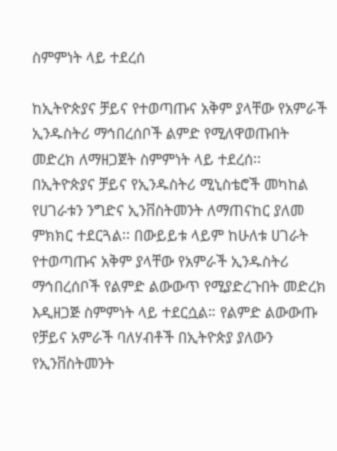ስምምነት ላይ ተደረሰ

ከኢትዮጵያና ቻይና የተወጣጡና አቅም ያላቸው የአምራች ኢንዱስትሪ ማኅበረሰቦች ልምድ የሚለዋወጡበት መድረክ ለማዘጋጀት ስምምነት ላይ ተደረሰ፡፡ በኢትዮጵያና ቻይና የኢንዱስትሪ ሚኒስቴሮች መካከል የሀገራቱን ንግድና ኢንቨስትመንት ለማጠናከር ያለመ ምክክር ተደርጓል፡፡ በውይይቱ ላይም ከሁለቱ ሀገራት የተወጣጡና አቅም ያላቸው የአምራች ኢንዱስትሪ ማኅበረሰቦች የልምድ ልውውጥ የሚያድረጉበት መድረክ እዲዘጋጅ ስምምነት ላይ ተደርሷል። የልምድ ልውውጡ የቻይና አምራች ባለሃብቶች በኢትዮጵያ ያለውን የኢንቨስትመንት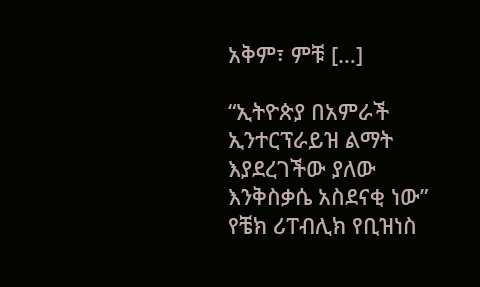አቅም፣ ምቹ […]

“ኢትዮጵያ በአምራች ኢንተርፕራይዝ ልማት እያደረገችው ያለው እንቅስቃሴ አስደናቂ ነው” የቼክ ሪፐብሊክ የቢዝነስ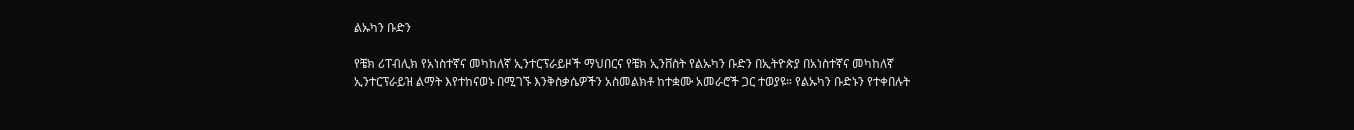ልኡካን ቡድን

የቼክ ሪፐብሊክ የአነስተኛና መካከለኛ ኢንተርፕራይዞች ማህበርና የቼክ ኢንቨስት የልኡካን ቡድን በኢትዮጵያ በአነስተኛና መካከለኛ ኢንተርፕራይዝ ልማት እየተከናወኑ በሚገኙ እንቅስቃሴዎችን አስመልክቶ ከተቋሙ አመራሮች ጋር ተወያዩ። የልኡካን ቡድኑን የተቀበሉት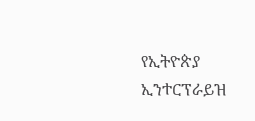የኢትዮጵያ ኢንተርፕራይዝ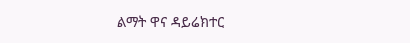ልማት ዋና ዳይሬክተር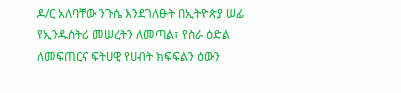ዶ/ር አለባቸው ንጉሴ እንደገለፁት በኢትዮጵያ ሠፊ የኢንዱስትሪ መሠረትን ለመጣል፣ የስራ ዕድል ለመፍጠርና ፍትሀዊ የሀብት ክፍፍልን ዕውን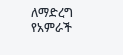ለማድረግ የአምራች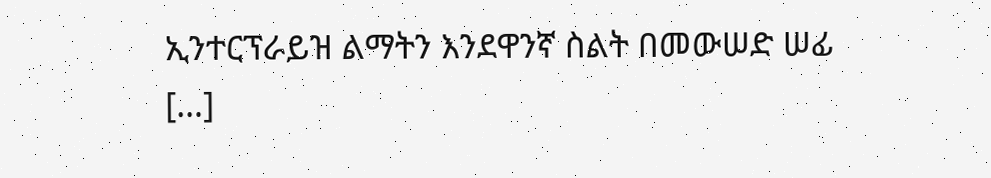ኢንተርፕራይዝ ልማትን እንደዋንኛ ስልት በመውሠድ ሠፊ […]